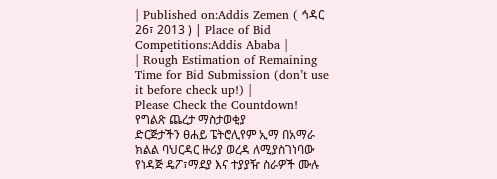| Published on:Addis Zemen ( ኅዳር 26፣ 2013 ) | Place of Bid Competitions:Addis Ababa |
| Rough Estimation of Remaining Time for Bid Submission (don’t use it before check up!) |
Please Check the Countdown!
የግልጽ ጨረታ ማስታወቂያ
ድርጅታችን ፀሐይ ፔትሮሊየም ኢማ በአማራ ክልል ባህርዳር ዙሪያ ወረዳ ለሚያስገነባው የነዳጅ ዴፖ፣ማደያ እና ተያያዥ ስራዎች ሙሉ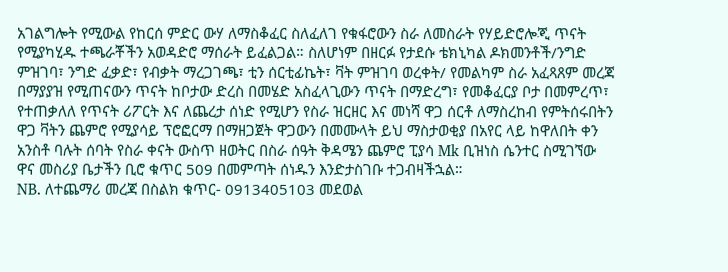አገልግሎት የሚውል የከርሰ ምድር ውሃ ለማስቆፈር ስለፈለገ የቁፋሮውን ስራ ለመስራት የሃይድሮሎጂ ጥናት የሚያካሂዱ ተጫራቾችን አወዳድሮ ማሰራት ይፈልጋል። ስለሆነም በዘርፉ የታደሱ ቴክኒካል ዶክመንቶች/ንግድ ምዝገባ፣ ንግድ ፈቃድ፣ የብቃት ማረጋገጫ፣ ቲን ሰርቲፊኬት፣ ቫት ምዝገባ ወረቀት/ የመልካም ስራ አፈጻጸም መረጃ በማያያዝ የሚጠናውን ጥናት ከቦታው ድረስ በመሄድ አስፈላጊውን ጥናት በማድረግ፣ የመቆፈርያ ቦታ በመምረጥ፣ የተጠቃለለ የጥናት ሪፖርት እና ለጨረታ ሰነድ የሚሆን የስራ ዝርዘር እና መነሻ ዋጋ ሰርቶ ለማስረከብ የምትሰሩበትን ዋጋ ቫትን ጨምሮ የሚያሳይ ፕሮፎርማ በማዘጋጀት ዋጋውን በመሙላት ይህ ማስታወቂያ በአየር ላይ ከዋለበት ቀን አንስቶ ባሉት ሰባት የስራ ቀናት ውስጥ ዘወትር በስራ ሰዓት ቅዳሜን ጨምሮ ፒያሳ Mk ቢዝነስ ሴንተር ስሚገኘው ዋና መስሪያ ቤታችን ቢሮ ቁጥር 509 በመምጣት ሰነዱን እንድታስገቡ ተጋብዛችኋል።
NB. ለተጨማሪ መረጃ በስልክ ቁጥር- 0913405103 መደወል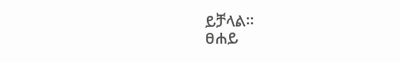ይቻላል።
ፀሐይ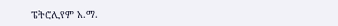ፔትሮሊየም አ.ማ.